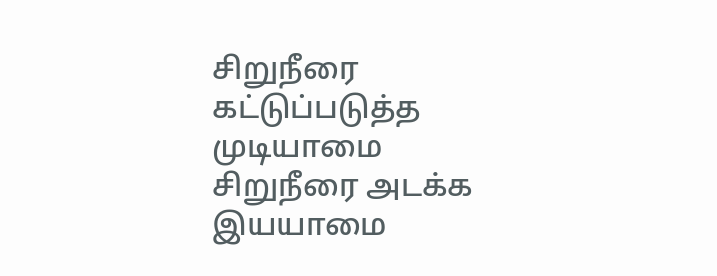சிறுநீரை கட்டுப்படுத்த முடியாமை
சிறுநீரை அடக்க இயயாமை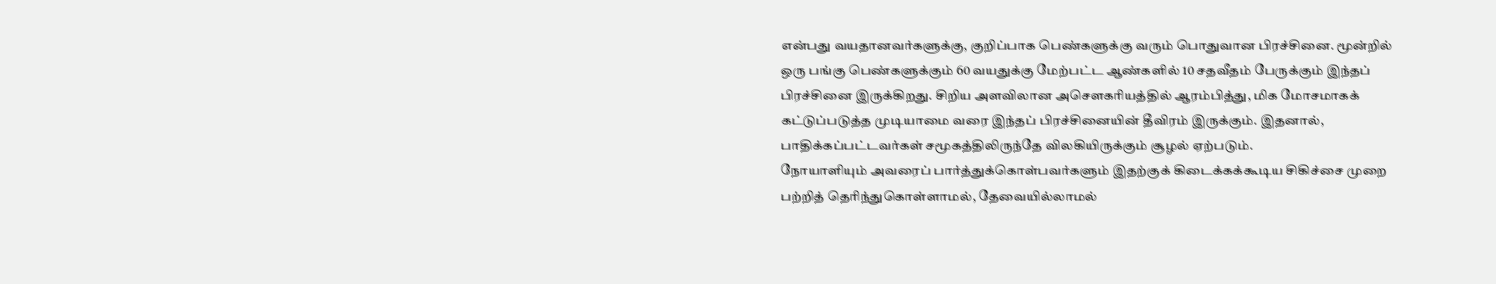என்பது வயதானவர்களுக்கு, குறிப்பாக பெண்களுக்கு வரும் பொதுவான பிரச்சினை. மூன்றில் ஒரு பங்கு பெண்களுக்கும் 60 வயதுக்கு மேற்பட்ட ஆண்களில் 10 சதவீதம் பேருக்கும் இந்தப் பிரச்சினை இருக்கிறது. சிறிய அளவிலான அசௌகரியத்தில் ஆரம்பித்து, மிக மோசமாகக் கட்டுப்படுத்த முடியாமை வரை இந்தப் பிரச்சினையின் தீவிரம் இருக்கும். இதனால், பாதிக்கப்பட்டவர்கள் சமூகத்திலிருந்தே விலகியிருக்கும் சூழல் ஏற்படும்.
நோயாளியும் அவரைப் பார்த்துக்கொள்பவர்களும் இதற்குக் கிடைக்கக்கூடிய சிகிச்சை முறை பற்றித் தெரிந்துகொள்ளாமல், தேவையில்லாமல்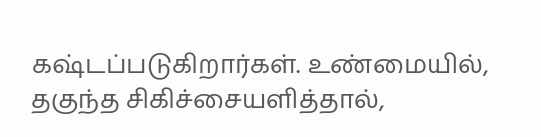கஷ்டப்படுகிறார்கள். உண்மையில், தகுந்த சிகிச்சையளித்தால்,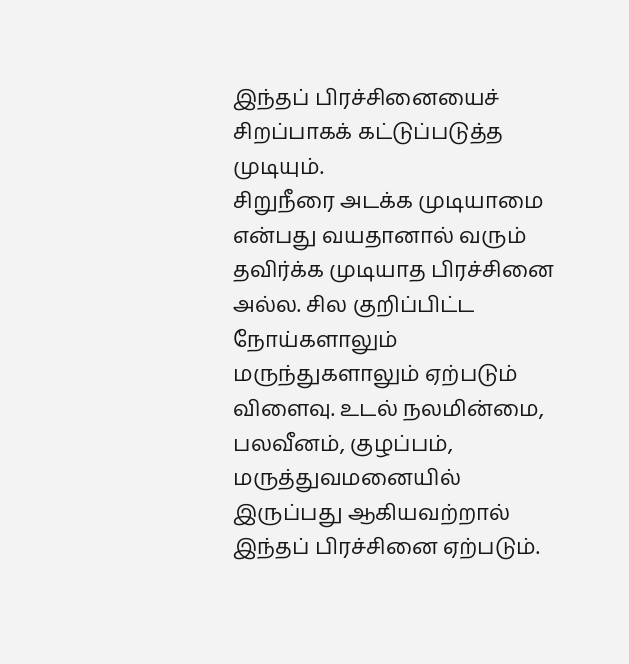இந்தப் பிரச்சினையைச் சிறப்பாகக் கட்டுப்படுத்த முடியும்.
சிறுநீரை அடக்க முடியாமை என்பது வயதானால் வரும் தவிர்க்க முடியாத பிரச்சினை அல்ல. சில குறிப்பிட்ட நோய்களாலும் மருந்துகளாலும் ஏற்படும் விளைவு. உடல் நலமின்மை, பலவீனம், குழப்பம், மருத்துவமனையில் இருப்பது ஆகியவற்றால் இந்தப் பிரச்சினை ஏற்படும்.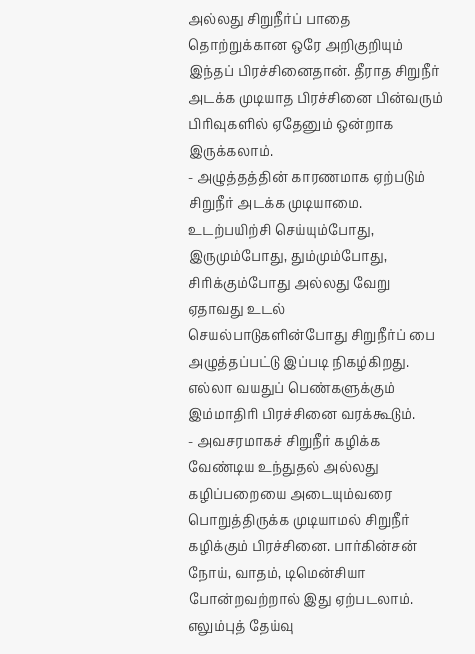அல்லது சிறுநீர்ப் பாதை தொற்றுக்கான ஒரே அறிகுறியும் இந்தப் பிரச்சினைதான். தீராத சிறுநீர் அடக்க முடியாத பிரச்சினை பின்வரும் பிரிவுகளில் ஏதேனும் ஒன்றாக இருக்கலாம்.
- அழுத்தத்தின் காரணமாக ஏற்படும் சிறுநீர் அடக்க முடியாமை. உடற்பயிற்சி செய்யும்போது, இருமும்போது, தும்மும்போது, சிரிக்கும்போது அல்லது வேறு ஏதாவது உடல் செயல்பாடுகளின்போது சிறுநீர்ப் பை அழுத்தப்பட்டு இப்படி நிகழ்கிறது. எல்லா வயதுப் பெண்களுக்கும் இம்மாதிரி பிரச்சினை வரக்கூடும்.
- அவசரமாகச் சிறுநீர் கழிக்க வேண்டிய உந்துதல் அல்லது கழிப்பறையை அடையும்வரை பொறுத்திருக்க முடியாமல் சிறுநீர் கழிக்கும் பிரச்சினை. பார்கின்சன் நோய், வாதம், டிமென்சியா போன்றவற்றால் இது ஏற்படலாம். எலும்புத் தேய்வு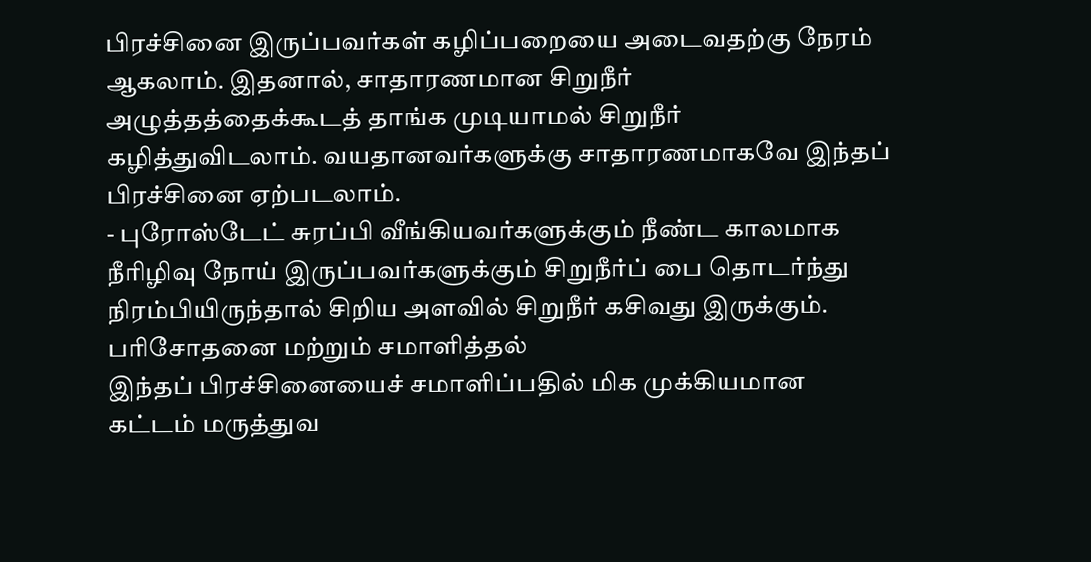பிரச்சினை இருப்பவர்கள் கழிப்பறையை அடைவதற்கு நேரம் ஆகலாம். இதனால், சாதாரணமான சிறுநீர் அழுத்தத்தைக்கூடத் தாங்க முடியாமல் சிறுநீர் கழித்துவிடலாம். வயதானவர்களுக்கு சாதாரணமாகவே இந்தப் பிரச்சினை ஏற்படலாம்.
- புரோஸ்டேட் சுரப்பி வீங்கியவர்களுக்கும் நீண்ட காலமாக நீரிழிவு நோய் இருப்பவர்களுக்கும் சிறுநீர்ப் பை தொடர்ந்து நிரம்பியிருந்தால் சிறிய அளவில் சிறுநீர் கசிவது இருக்கும்.
பரிசோதனை மற்றும் சமாளித்தல்
இந்தப் பிரச்சினையைச் சமாளிப்பதில் மிக முக்கியமான கட்டம் மருத்துவ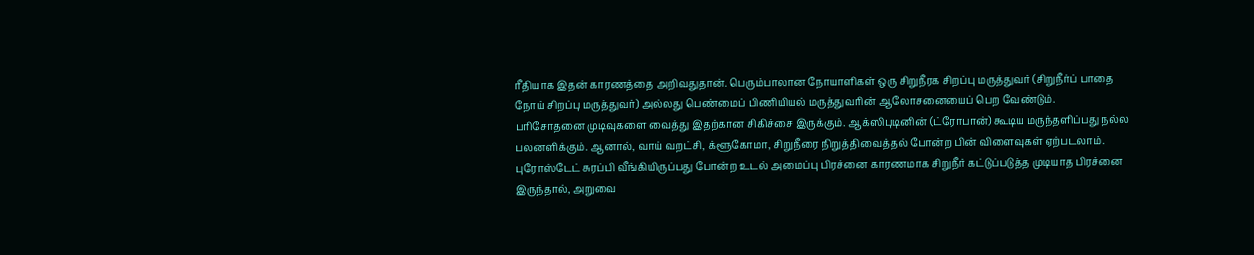ரீதியாக இதன் காரணத்தை அறிவதுதான். பெரும்பாலான நோயாளிகள் ஒரு சிறுநீரக சிறப்பு மருத்துவர் (சிறுநீர்ப் பாதை நோய் சிறப்பு மருத்துவர்) அல்லது பெண்மைப் பிணியியல் மருத்துவரின் ஆலோசனையைப் பெற வேண்டும்.
பரிசோதனை முடிவுகளை வைத்து இதற்கான சிகிச்சை இருக்கும். ஆக்ஸிபுடினின் (ட்ரோபான்) கூடிய மருந்தளிப்பது நல்ல பலனளிக்கும். ஆனால், வாய் வறட்சி, க்ளூகோமா, சிறுநீரை நிறுத்திவைத்தல் போன்ற பின் விளைவுகள் ஏற்படலாம்.
புரோஸ்டேட் சுரப்பி வீங்கியிருப்பது போன்ற உடல் அமைப்பு பிரச்னை காரணமாக சிறுநீர் கட்டுப்படுத்த முடியாத பிரச்னை இருந்தால், அறுவை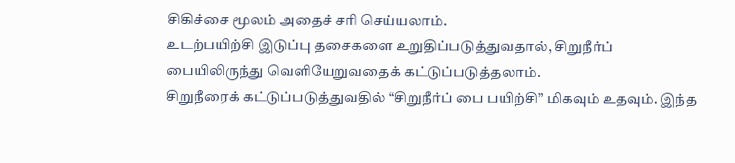சிகிச்சை மூலம் அதைச் சரி செய்யலாம்.
உடற்பயிற்சி இடுப்பு தசைகளை உறுதிப்படுத்துவதால், சிறுநீர்ப் பையிலிருந்து வெளியேறுவதைக் கட்டுப்படுத்தலாம்.
சிறுநீரைக் கட்டுப்படுத்துவதில் “சிறுநீர்ப் பை பயிற்சி” மிகவும் உதவும். இந்த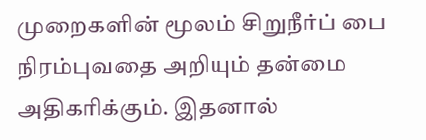முறைகளின் மூலம் சிறுநீர்ப் பை நிரம்புவதை அறியும் தன்மை அதிகரிக்கும். இதனால்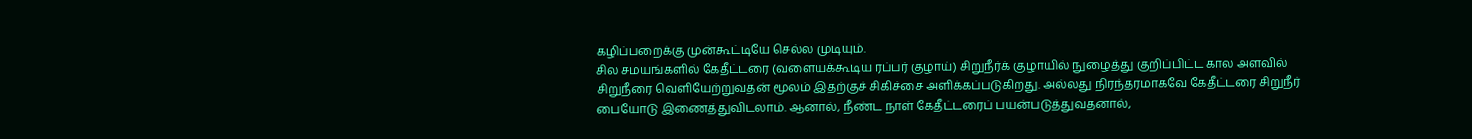கழிப்பறைக்கு முன்கூட்டியே செல்ல முடியும்.
சில சமயங்களில் கேதீட்டரை (வளையக்கூடிய ரப்பர் குழாய்) சிறுநீர்க் குழாயில் நுழைத்து குறிப்பிட்ட கால அளவில் சிறுநீரை வெளியேற்றுவதன் மூலம் இதற்குச் சிகிச்சை அளிக்கப்படுகிறது. அல்லது நிரந்தரமாகவே கேதீட்டரை சிறுநீர் பையோடு இணைத்துவிடலாம். ஆனால், நீண்ட நாள் கேதீட்டரைப் பயன்படுத்துவதனால்,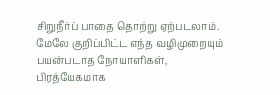சிறுநீர்ப் பாதை தொற்று ஏற்படலாம்.
மேலே குறிப்பிட்ட எந்த வழிமுறையும் பயன்படாத நோயாளிகள், பிரத்யேகமாக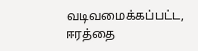வடிவமைக்கப்பட்ட, ஈரத்தை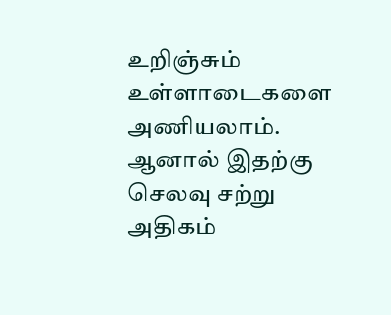உறிஞ்சும் உள்ளாடைகளை அணியலாம். ஆனால் இதற்கு செலவு சற்று அதிகம்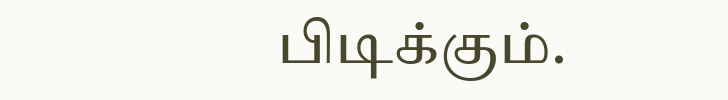பிடிக்கும்.